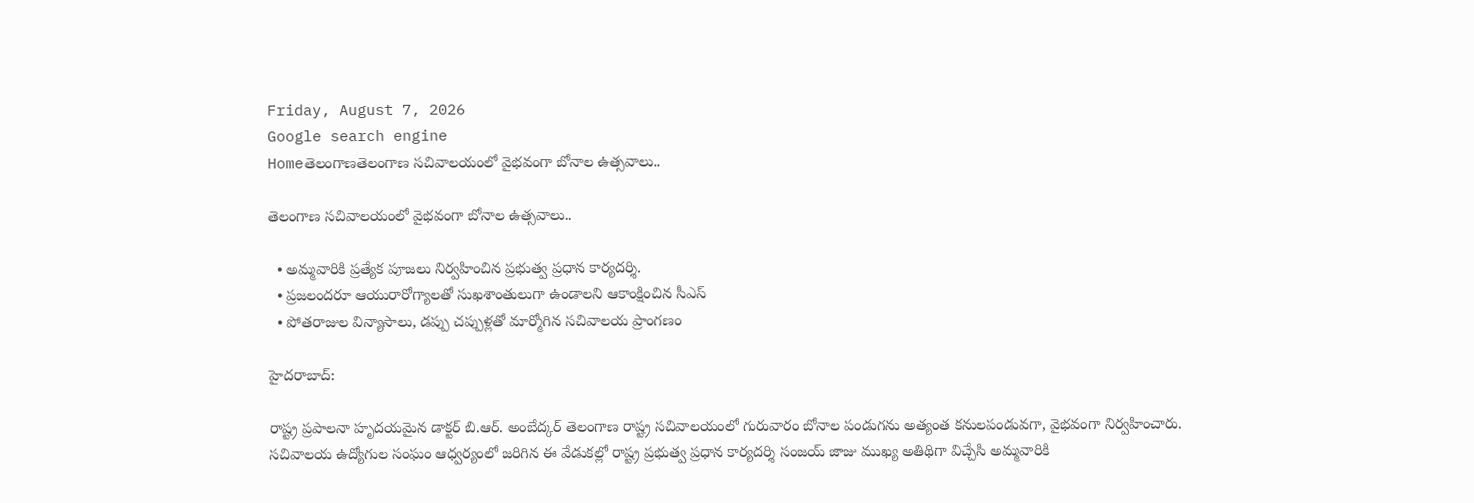Friday, August 7, 2026
Google search engine
Homeతెలంగాణతెలంగాణ సచివాలయంలో వైభవంగా బోనాల ఉత్సవాలు..

తెలంగాణ సచివాలయంలో వైభవంగా బోనాల ఉత్సవాలు..

  • అమ్మవారికి ప్రత్యేక పూజలు నిర్వహించిన ప్రభుత్వ ప్రధాన కార్యదర్శి.
  • ప్రజలందరూ ఆయురారోగ్యాలతో సుఖశాంతులుగా ఉండాలని ఆకాంక్షించిన సీఎస్
  • పోతరాజుల విన్యాసాలు, డప్పు చప్పుళ్లతో మార్మోగిన సచివాలయ ప్రాంగణం

హైదరాబాద్:

రాష్ట్ర ప్రపాలనా హృదయమైన డాక్టర్ బి.ఆర్. అంబేద్కర్ తెలంగాణ రాష్ట్ర సచివాలయంలో గురువారం బోనాల పండుగను అత్యంత కనులపండువగా, వైభవంగా నిర్వహించారు. సచివాలయ ఉద్యోగుల సంఘం ఆధ్వర్యంలో జరిగిన ఈ వేడుకల్లో రాష్ట్ర ప్రభుత్వ ప్రధాన కార్యదర్శి సంజయ్ జాజు ముఖ్య అతిథిగా విచ్చేసి అమ్మవారికి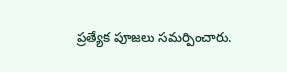ప్రత్యేక పూజలు సమర్పించారు.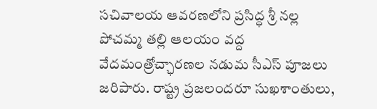సచివాలయ ఆవరణలోని ప్రసిద్ధ శ్రీ నల్ల పోచమ్మ తల్లి ఆలయం వద్ద వేదమంత్రోచ్ఛారణల నడుమ సీఎస్ పూజలు జరిపారు. రాష్ట్ర ప్రజలందరూ సుఖశాంతులు,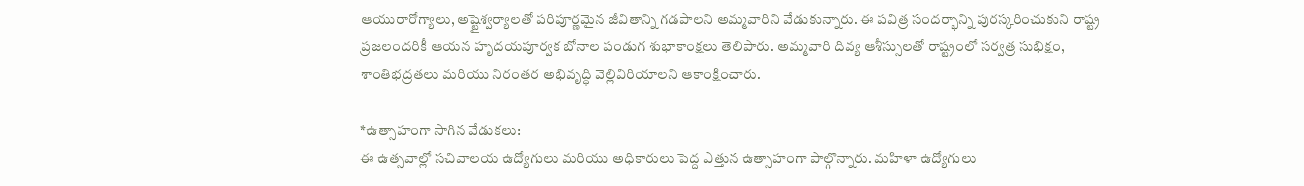ఆయురారోగ్యాలు, అష్టైశ్వర్యాలతో పరిపూర్ణమైన జీవితాన్ని గడపాలని అమ్మవారిని వేడుకున్నారు. ఈ పవిత్ర సందర్భాన్ని పురస్కరించుకుని రాష్ట్ర ప్రజలందరికీ ఆయన హృదయపూర్వక బోనాల పండుగ శుభాకాంక్షలు తెలిపారు. అమ్మవారి దివ్య ఆశీస్సులతో రాష్ట్రంలో సర్వత్ర సుభిక్షం, శాంతిభద్రతలు మరియు నిరంతర అభివృద్ధి వెల్లివిరియాలని ఆకాంక్షించారు.

*ఉత్సాహంగా సాగిన వేడుకలు:
ఈ ఉత్సవాల్లో సచివాలయ ఉద్యోగులు మరియు అధికారులు పెద్ద ఎత్తున ఉత్సాహంగా పాల్గొన్నారు. మహిళా ఉద్యోగులు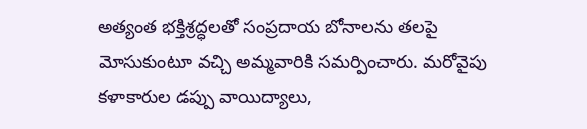అత్యంత భక్తిశ్రద్ధలతో సంప్రదాయ బోనాలను తలపై మోసుకుంటూ వచ్చి అమ్మవారికి సమర్పించారు. మరోవైపు కళాకారుల డప్పు వాయిద్యాలు,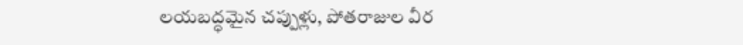లయబద్ధమైన చప్పుళ్లు, పోతరాజుల వీర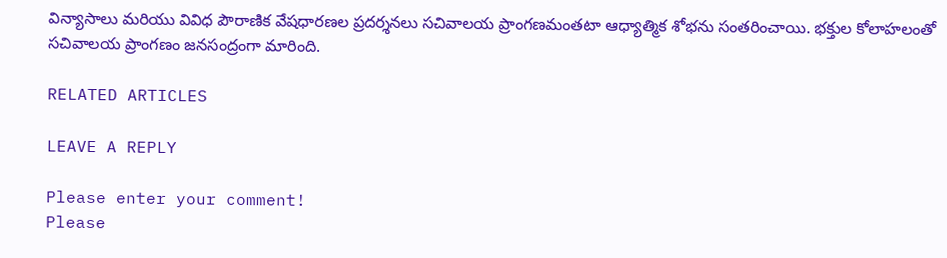విన్యాసాలు మరియు వివిధ పౌరాణిక వేషధారణల ప్రదర్శనలు సచివాలయ ప్రాంగణమంతటా ఆధ్యాత్మిక శోభను సంతరించాయి. భక్తుల కోలాహలంతో సచివాలయ ప్రాంగణం జనసంద్రంగా మారింది.

RELATED ARTICLES

LEAVE A REPLY

Please enter your comment!
Please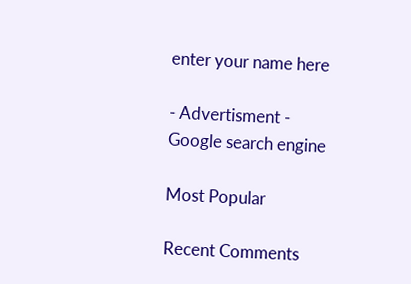enter your name here

- Advertisment -
Google search engine

Most Popular

Recent Comments